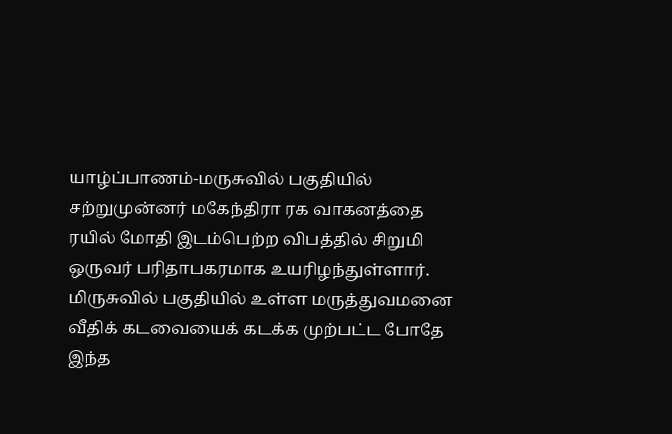யாழ்ப்பாணம்-மருசுவில் பகுதியில் சற்றுமுன்னர் மகேந்திரா ரக வாகனத்தை ரயில் மோதி இடம்பெற்ற விபத்தில் சிறுமி ஒருவர் பரிதாபகரமாக உயரிழந்துள்ளார்.
மிருசுவில் பகுதியில் உள்ள மருத்துவமனை வீதிக் கடவையைக் கடக்க முற்பட்ட போதே இந்த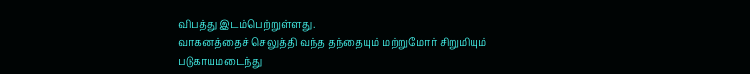விபத்து இடம்பெற்றுள்ளது.
வாகனத்தைச் செலுத்தி வந்த தந்தையும் மற்றுமோர் சிறுமியும் படுகாயமடைந்து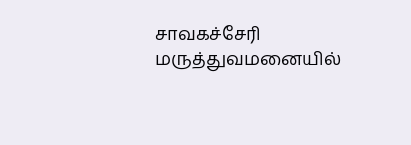சாவகச்சேரி மருத்துவமனையில்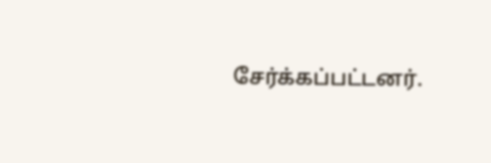சேர்க்கப்பட்டனர்.